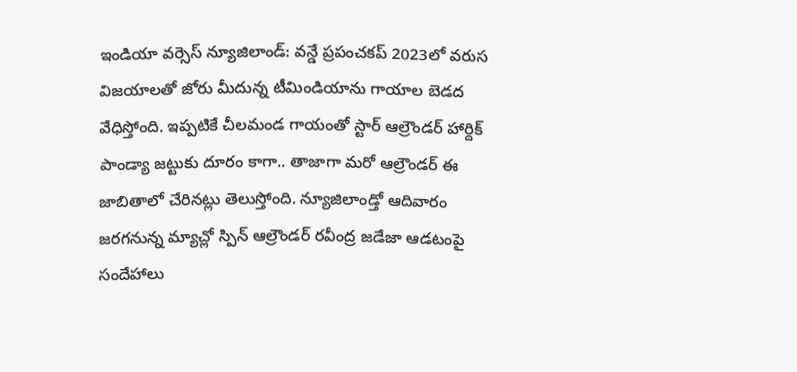ఇండియా వర్సెస్ న్యూజిలాండ్: వన్డే ప్రపంచకప్ 2023లో వరుస విజయాలతో జోరు మీదున్న టీమిండియాను గాయాల బెడద వేధిస్తోంది. ఇప్పటికే చీలమండ గాయంతో స్టార్ ఆల్రౌండర్ హార్దిక్ పాండ్యా జట్టుకు దూరం కాగా.. తాజాగా మరో ఆల్రౌండర్ ఈ జాబితాలో చేరినట్లు తెలుస్తోంది. న్యూజిలాండ్తో ఆదివారం జరగనున్న మ్యాచ్లో స్పిన్ ఆల్రౌండర్ రవీంద్ర జడేజా ఆడటంపై సందేహాలు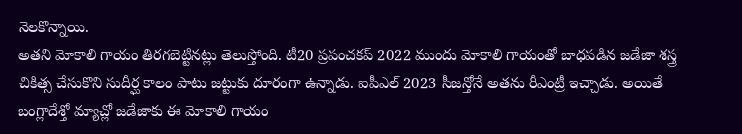నెలకొన్నాయి.
అతని మోకాలి గాయం తిరగబెట్టినట్లు తెలుస్తోంది. టీ20 ప్రపంచకప్ 2022 ముందు మోకాలి గాయంతో బాధపడిన జడేజా శస్త్ర చికిత్స చేసుకొని సుదీర్ఘ కాలం పాటు జట్టుకు దూరంగా ఉన్నాడు. ఐపీఎల్ 2023 సీజన్తోనే అతను రీఎంట్రీ ఇచ్చాడు. అయితే బంగ్లాదేశ్తో మ్యాచ్లో జడేజాకు ఈ మోకాలి గాయం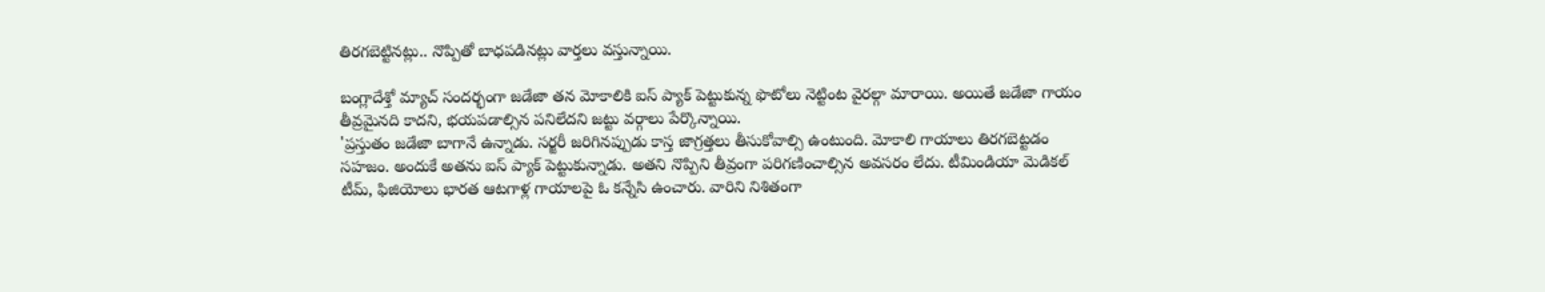తిరగబెట్టినట్లు.. నొప్పితో బాధపడినట్లు వార్తలు వస్తున్నాయి.

బంగ్లాదేశ్తో మ్యాచ్ సందర్భంగా జడేజా తన మోకాలికి ఐస్ ప్యాక్ పెట్టుకున్న ఫొటోలు నెట్టింట వైరల్గా మారాయి. అయితే జడేజా గాయం తీవ్రమైనది కాదని, భయపడాల్సిన పనిలేదని జట్టు వర్గాలు పేర్కొన్నాయి.
'ప్రస్తుతం జడేజా బాగానే ఉన్నాడు. సర్జరీ జరిగినప్పుడు కాస్త జాగ్రత్తలు తీసుకోవాల్సి ఉంటుంది. మోకాలి గాయాలు తిరగబెట్టడం సహజం. అందుకే అతను ఐస్ ప్యాక్ పెట్టుకున్నాడు. అతని నొప్పిని తీవ్రంగా పరిగణించాల్సిన అవసరం లేదు. టీమిండియా మెడికల్ టీమ్, ఫిజియోలు భారత ఆటగాళ్ల గాయాలపై ఓ కన్నేసి ఉంచారు. వారిని నిశితంగా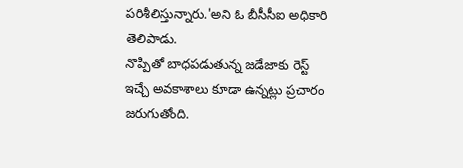పరిశీలిస్తున్నారు.'అని ఓ బీసీసీఐ అధికారి తెలిపాడు.
నొప్పితో బాధపడుతున్న జడేజాకు రెస్ట్ ఇచ్చే అవకాశాలు కూడా ఉన్నట్లు ప్రచారం జరుగుతోంది.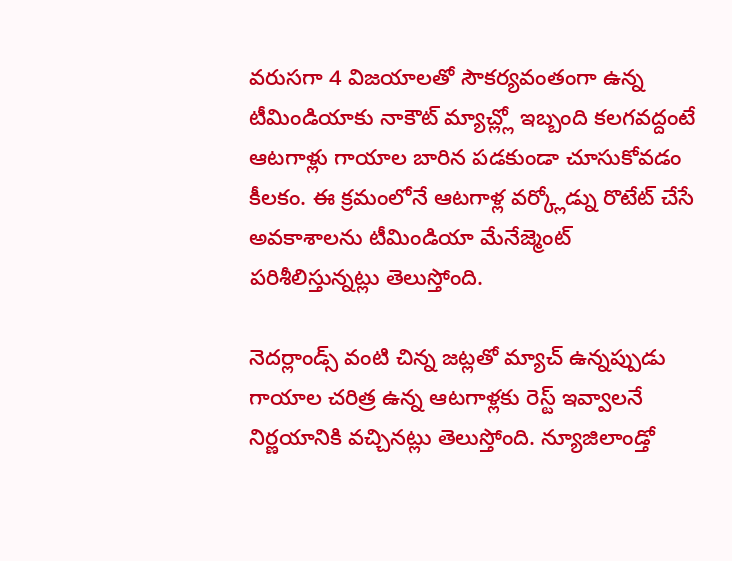వరుసగా 4 విజయాలతో సౌకర్యవంతంగా ఉన్న టీమిండియాకు నాకౌట్ మ్యాచ్ల్లో ఇబ్బంది కలగవద్దంటే ఆటగాళ్లు గాయాల బారిన పడకుండా చూసుకోవడం కీలకం. ఈ క్రమంలోనే ఆటగాళ్ల వర్క్లోడ్ను రొటేట్ చేసే అవకాశాలను టీమిండియా మేనేజ్మెంట్ పరిశీలిస్తున్నట్లు తెలుస్తోంది.

నెదర్లాండ్స్ వంటి చిన్న జట్లతో మ్యాచ్ ఉన్నప్పుడు గాయాల చరిత్ర ఉన్న ఆటగాళ్లకు రెస్ట్ ఇవ్వాలనే నిర్ణయానికి వచ్చినట్లు తెలుస్తోంది. న్యూజిలాండ్తో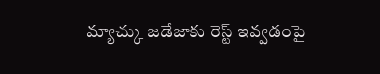మ్యాచ్కు జడేజాకు రెస్ట్ ఇవ్వడంపై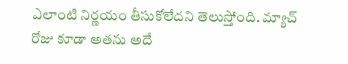ఎలాంటి నిర్ణయం తీసుకోలేదని తెలుస్తోంది. మ్యాచ్ రోజు కూడా అతను అదే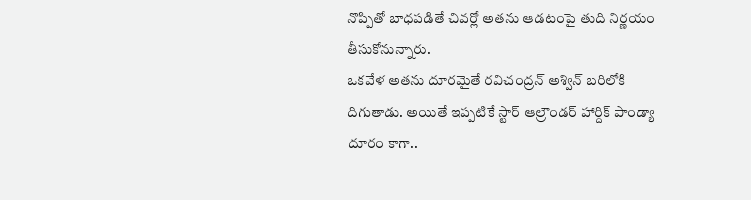నొప్పితో బాధపడితే చివర్లో అతను ఆడటంపై తుది నిర్ణయం తీసుకోనున్నారు.
ఒకవేళ అతను దూరమైతే రవిచంద్రన్ అశ్విన్ బరిలోకి దిగుతాడు. అయితే ఇప్పటికే స్టార్ ఆల్రౌండర్ హార్దిక్ పాండ్యా దూరం కాగా..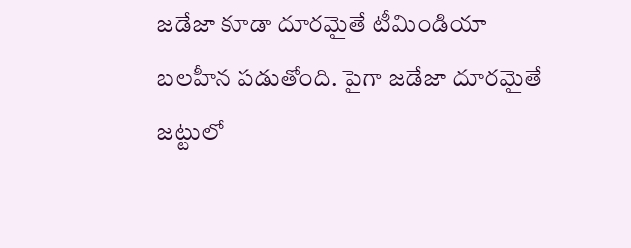జడేజా కూడా దూరమైతే టీమిండియా బలహీన పడుతోంది. పైగా జడేజా దూరమైతే జట్టులో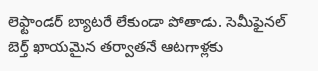లెఫ్టాండర్ బ్యాటరే లేకుండా పోతాడు. సెమీఫైనల్ బెర్త్ ఖాయమైన తర్వాతనే ఆటగాళ్లకు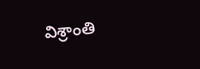విశ్రాంతి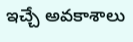ఇచ్చే అవకాశాలు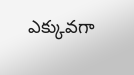ఎక్కువగా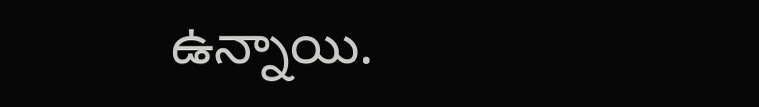ఉన్నాయి.